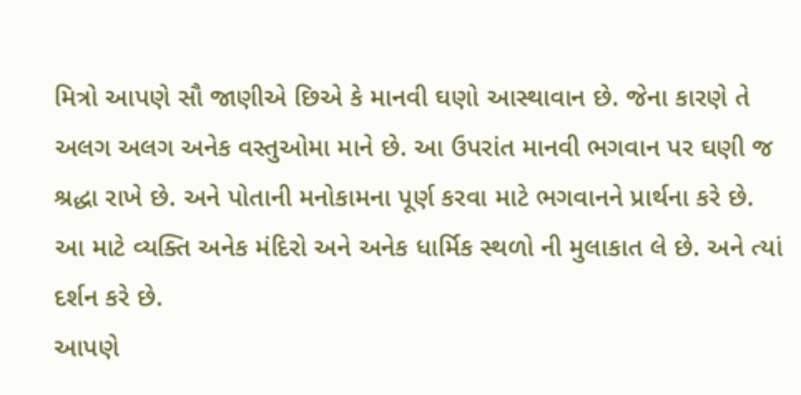મિત્રો આપણે સૌ જાણીએ છિએ કે માનવી ઘણો આસ્થાવાન છે. જેના કારણે તે અલગ અલગ અનેક વસ્તુઓમા માને છે. આ ઉપરાંત માનવી ભગવાન પર ઘણી જ શ્રદ્ધા રાખે છે. અને પોતાની મનોકામના પૂર્ણ કરવા માટે ભગવાનને પ્રાર્થના કરે છે. આ માટે વ્યક્તિ અનેક મંદિરો અને અનેક ધાર્મિક સ્થળો ની મુલાકાત લે છે. અને ત્યાં દર્શન કરે છે.
આપણે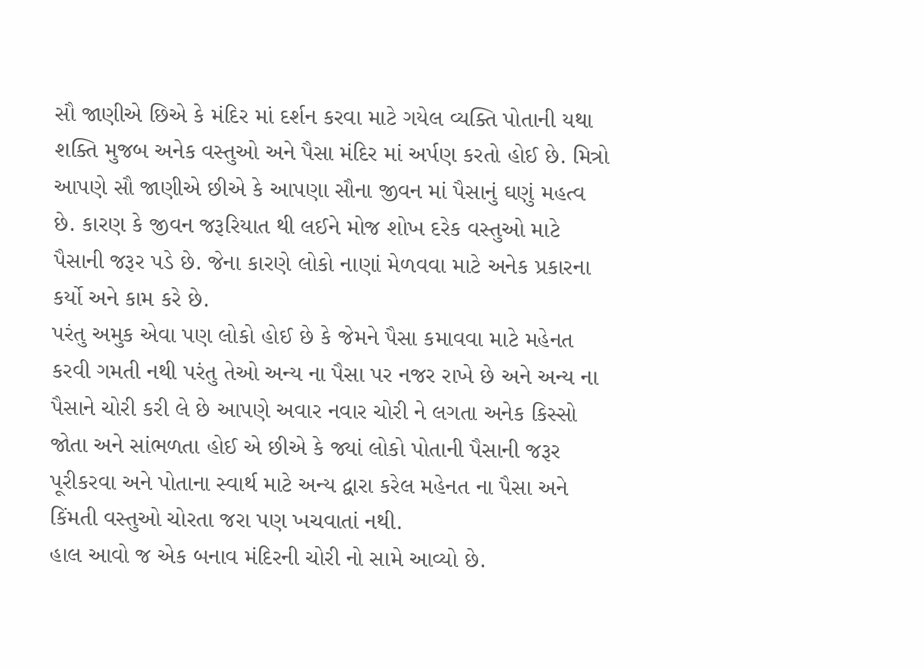સૌ જાણીએ છિએ કે મંદિર માં દર્શન કરવા માટે ગયેલ વ્યક્તિ પોતાની યથા શક્તિ મુજબ અનેક વસ્તુઓ અને પૈસા મંદિર માં અર્પણ કરતો હોઈ છે. મિત્રો આપણે સૌ જાણીએ છીએ કે આપણા સૌના જીવન માં પૈસાનું ઘણું મહત્વ છે. કારણ કે જીવન જરૂરિયાત થી લઈને મોજ શોખ દરેક વસ્તુઓ માટે પૈસાની જરૂર પડે છે. જેના કારણે લોકો નાણાં મેળવવા માટે અનેક પ્રકારના કર્યો અને કામ કરે છે.
પરંતુ અમુક એવા પણ લોકો હોઈ છે કે જેમને પૈસા કમાવવા માટે મહેનત કરવી ગમતી નથી પરંતુ તેઓ અન્ય ના પૈસા પર નજર રાખે છે અને અન્ય ના પૈસાને ચોરી કરી લે છે આપણે અવાર નવાર ચોરી ને લગતા અનેક કિસ્સો જોતા અને સાંભળતા હોઈ એ છીએ કે જ્યાં લોકો પોતાની પૈસાની જરૂર પૂરીકરવા અને પોતાના સ્વાર્થ માટે અન્ય દ્વારા કરેલ મહેનત ના પૈસા અને કિંમતી વસ્તુઓ ચોરતા જરા પણ ખચવાતાં નથી.
હાલ આવો જ એક બનાવ મંદિરની ચોરી નો સામે આવ્યો છે.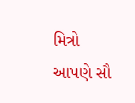મિત્રો આપણે સૌ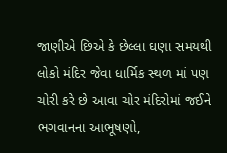જાણીએ છિએ કે છેલ્લા ઘણા સમયથી લોકો મંદિર જેવા ધાર્મિક સ્થળ માં પણ ચોરી કરે છે આવા ચોર મંદિરોમાં જઈને ભગવાનના આભૂષણો,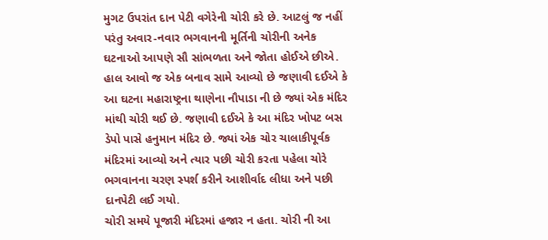મુગટ ઉપરાંત દાન પેટી વગેરેની ચોરી કરે છે. આટલું જ નહીં પરંતુ અવાર-નવાર ભગવાનની મૂર્તિની ચોરીની અનેક ઘટનાઓ આપણે સૌ સાંભળતા અને જોતા હોઈએ છીએ.
હાલ આવો જ એક બનાવ સામે આવ્યો છે જણાવી દઈએ કે આ ઘટના મહારાષ્ટ્રના થાણેના નૌપાડા ની છે જ્યાં એક મંદિર માંથી ચોરી થઈ છે. જણાવી દઈએ કે આ મંદિર ખોપટ બસ ડેપો પાસે હનુમાન મંદિર છે. જ્યાં એક ચોર ચાલાકીપૂર્વક મંદિરમાં આવ્યો અને ત્યાર પછી ચોરી કરતા પહેલા ચોરે ભગવાનના ચરણ સ્પર્શ કરીને આશીર્વાદ લીધા અને પછી દાનપેટી લઈ ગયો.
ચોરી સમયે પૂજારી મંદિરમાં હજાર ન હતા. ચોરી ની આ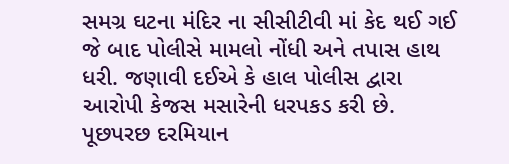સમગ્ર ઘટના મંદિર ના સીસીટીવી માં કેદ થઈ ગઈ જે બાદ પોલીસે મામલો નોંધી અને તપાસ હાથ ધરી. જણાવી દઈએ કે હાલ પોલીસ દ્વારા આરોપી કેજસ મસારેની ધરપકડ કરી છે. પૂછપરછ દરમિયાન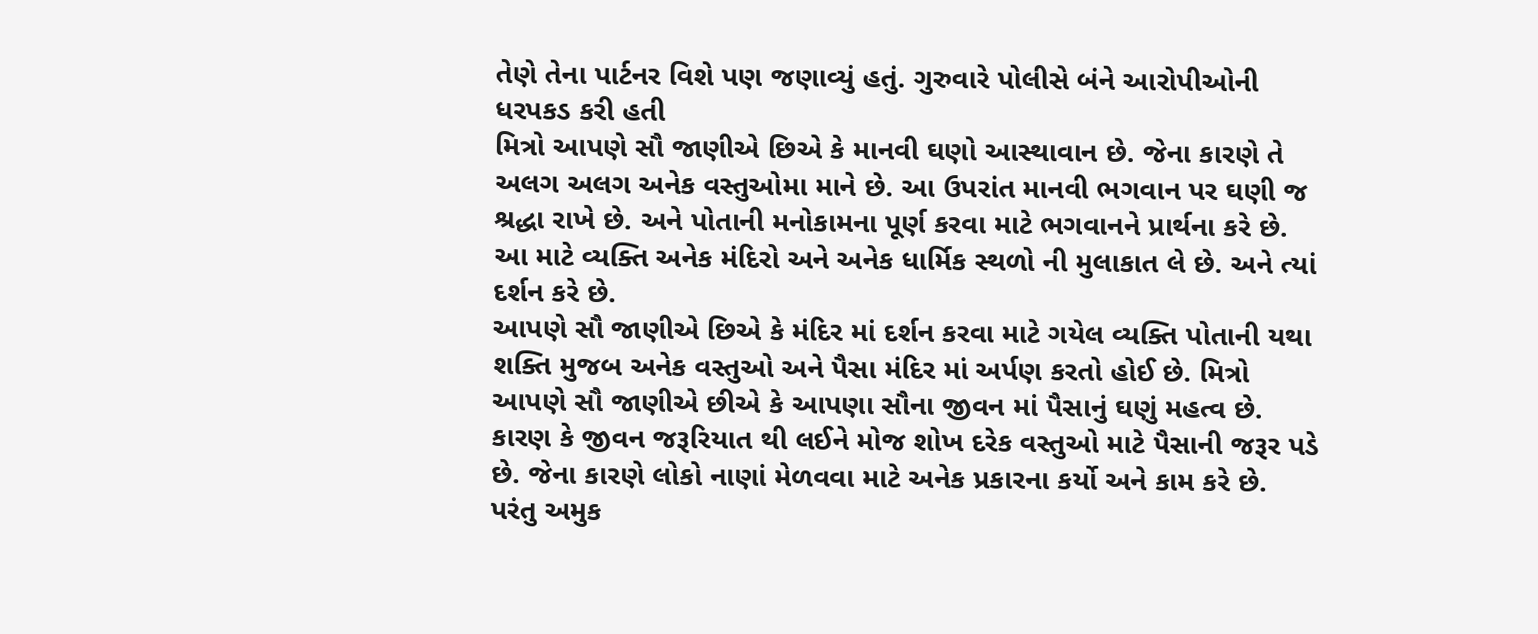તેણે તેના પાર્ટનર વિશે પણ જણાવ્યું હતું. ગુરુવારે પોલીસે બંને આરોપીઓની ધરપકડ કરી હતી
મિત્રો આપણે સૌ જાણીએ છિએ કે માનવી ઘણો આસ્થાવાન છે. જેના કારણે તે અલગ અલગ અનેક વસ્તુઓમા માને છે. આ ઉપરાંત માનવી ભગવાન પર ઘણી જ શ્રદ્ધા રાખે છે. અને પોતાની મનોકામના પૂર્ણ કરવા માટે ભગવાનને પ્રાર્થના કરે છે. આ માટે વ્યક્તિ અનેક મંદિરો અને અનેક ધાર્મિક સ્થળો ની મુલાકાત લે છે. અને ત્યાં દર્શન કરે છે.
આપણે સૌ જાણીએ છિએ કે મંદિર માં દર્શન કરવા માટે ગયેલ વ્યક્તિ પોતાની યથા શક્તિ મુજબ અનેક વસ્તુઓ અને પૈસા મંદિર માં અર્પણ કરતો હોઈ છે. મિત્રો આપણે સૌ જાણીએ છીએ કે આપણા સૌના જીવન માં પૈસાનું ઘણું મહત્વ છે. કારણ કે જીવન જરૂરિયાત થી લઈને મોજ શોખ દરેક વસ્તુઓ માટે પૈસાની જરૂર પડે છે. જેના કારણે લોકો નાણાં મેળવવા માટે અનેક પ્રકારના કર્યો અને કામ કરે છે.
પરંતુ અમુક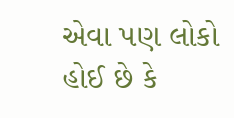એવા પણ લોકો હોઈ છે કે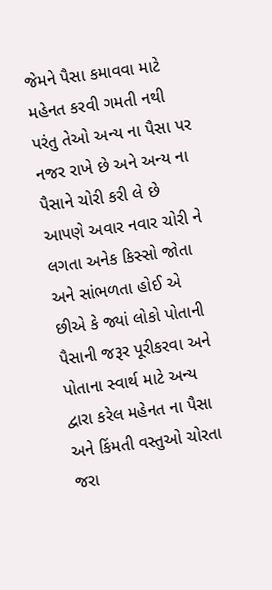જેમને પૈસા કમાવવા માટે મહેનત કરવી ગમતી નથી પરંતુ તેઓ અન્ય ના પૈસા પર નજર રાખે છે અને અન્ય ના પૈસાને ચોરી કરી લે છે આપણે અવાર નવાર ચોરી ને લગતા અનેક કિસ્સો જોતા અને સાંભળતા હોઈ એ છીએ કે જ્યાં લોકો પોતાની પૈસાની જરૂર પૂરીકરવા અને પોતાના સ્વાર્થ માટે અન્ય દ્વારા કરેલ મહેનત ના પૈસા અને કિંમતી વસ્તુઓ ચોરતા જરા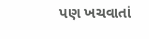પણ ખચવાતાં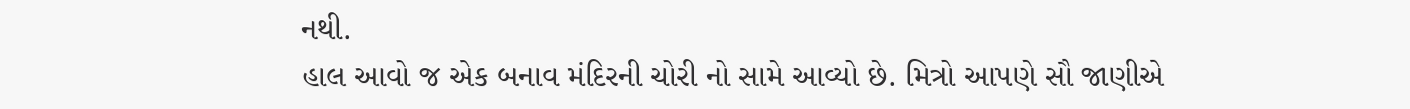નથી.
હાલ આવો જ એક બનાવ મંદિરની ચોરી નો સામે આવ્યો છે. મિત્રો આપણે સૌ જાણીએ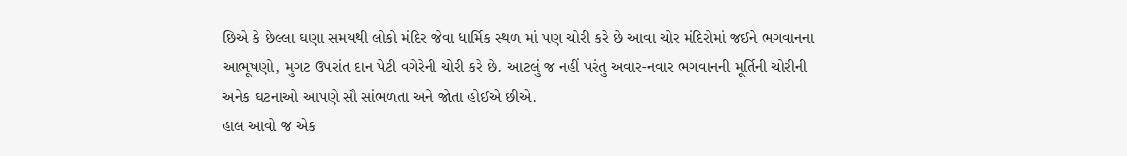છિએ કે છેલ્લા ઘણા સમયથી લોકો મંદિર જેવા ધાર્મિક સ્થળ માં પણ ચોરી કરે છે આવા ચોર મંદિરોમાં જઈને ભગવાનના આભૂષણો, મુગટ ઉપરાંત દાન પેટી વગેરેની ચોરી કરે છે. આટલું જ નહીં પરંતુ અવાર-નવાર ભગવાનની મૂર્તિની ચોરીની અનેક ઘટનાઓ આપણે સૌ સાંભળતા અને જોતા હોઈએ છીએ.
હાલ આવો જ એક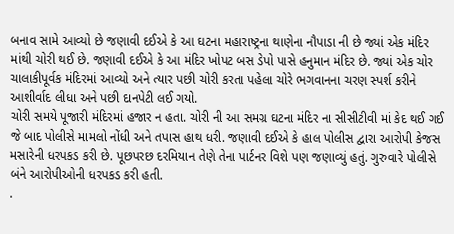બનાવ સામે આવ્યો છે જણાવી દઈએ કે આ ઘટના મહારાષ્ટ્રના થાણેના નૌપાડા ની છે જ્યાં એક મંદિર માંથી ચોરી થઈ છે. જણાવી દઈએ કે આ મંદિર ખોપટ બસ ડેપો પાસે હનુમાન મંદિર છે. જ્યાં એક ચોર ચાલાકીપૂર્વક મંદિરમાં આવ્યો અને ત્યાર પછી ચોરી કરતા પહેલા ચોરે ભગવાનના ચરણ સ્પર્શ કરીને આશીર્વાદ લીધા અને પછી દાનપેટી લઈ ગયો.
ચોરી સમયે પૂજારી મંદિરમાં હજાર ન હતા. ચોરી ની આ સમગ્ર ઘટના મંદિર ના સીસીટીવી માં કેદ થઈ ગઈ જે બાદ પોલીસે મામલો નોંધી અને તપાસ હાથ ધરી. જણાવી દઈએ કે હાલ પોલીસ દ્વારા આરોપી કેજસ મસારેની ધરપકડ કરી છે. પૂછપરછ દરમિયાન તેણે તેના પાર્ટનર વિશે પણ જણાવ્યું હતું. ગુરુવારે પોલીસે બંને આરોપીઓની ધરપકડ કરી હતી.
.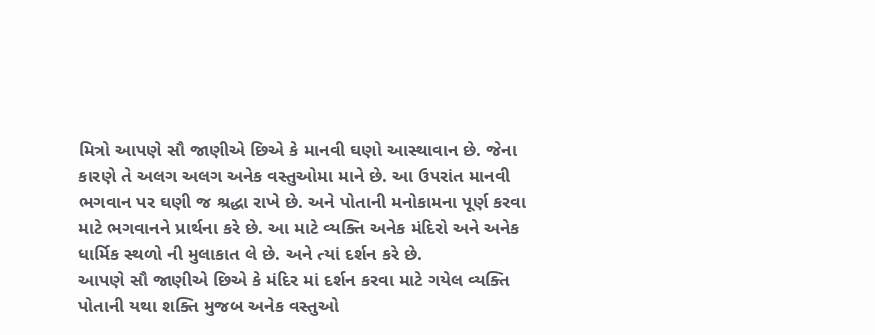મિત્રો આપણે સૌ જાણીએ છિએ કે માનવી ઘણો આસ્થાવાન છે. જેના કારણે તે અલગ અલગ અનેક વસ્તુઓમા માને છે. આ ઉપરાંત માનવી ભગવાન પર ઘણી જ શ્રદ્ધા રાખે છે. અને પોતાની મનોકામના પૂર્ણ કરવા માટે ભગવાનને પ્રાર્થના કરે છે. આ માટે વ્યક્તિ અનેક મંદિરો અને અનેક ધાર્મિક સ્થળો ની મુલાકાત લે છે. અને ત્યાં દર્શન કરે છે.
આપણે સૌ જાણીએ છિએ કે મંદિર માં દર્શન કરવા માટે ગયેલ વ્યક્તિ પોતાની યથા શક્તિ મુજબ અનેક વસ્તુઓ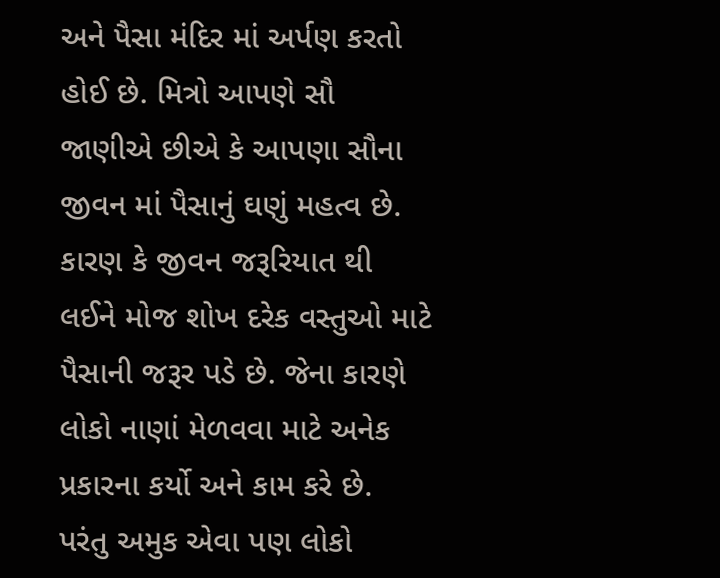અને પૈસા મંદિર માં અર્પણ કરતો હોઈ છે. મિત્રો આપણે સૌ જાણીએ છીએ કે આપણા સૌના જીવન માં પૈસાનું ઘણું મહત્વ છે. કારણ કે જીવન જરૂરિયાત થી લઈને મોજ શોખ દરેક વસ્તુઓ માટે પૈસાની જરૂર પડે છે. જેના કારણે લોકો નાણાં મેળવવા માટે અનેક પ્રકારના કર્યો અને કામ કરે છે.
પરંતુ અમુક એવા પણ લોકો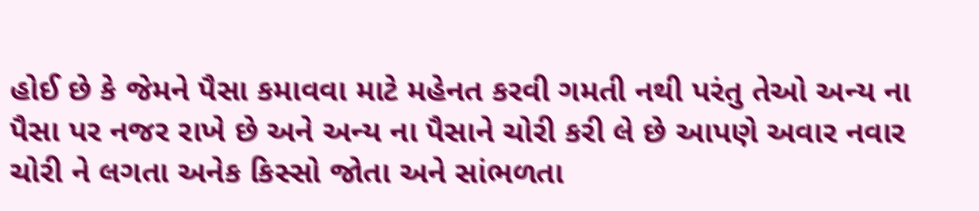હોઈ છે કે જેમને પૈસા કમાવવા માટે મહેનત કરવી ગમતી નથી પરંતુ તેઓ અન્ય ના પૈસા પર નજર રાખે છે અને અન્ય ના પૈસાને ચોરી કરી લે છે આપણે અવાર નવાર ચોરી ને લગતા અનેક કિસ્સો જોતા અને સાંભળતા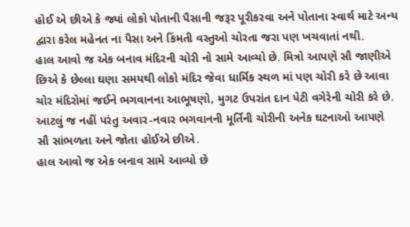હોઈ એ છીએ કે જ્યાં લોકો પોતાની પૈસાની જરૂર પૂરીકરવા અને પોતાના સ્વાર્થ માટે અન્ય દ્વારા કરેલ મહેનત ના પૈસા અને કિંમતી વસ્તુઓ ચોરતા જરા પણ ખચવાતાં નથી.
હાલ આવો જ એક બનાવ મંદિરની ચોરી નો સામે આવ્યો છે. મિત્રો આપણે સૌ જાણીએ છિએ કે છેલ્લા ઘણા સમયથી લોકો મંદિર જેવા ધાર્મિક સ્થળ માં પણ ચોરી કરે છે આવા ચોર મંદિરોમાં જઈને ભગવાનના આભૂષણો, મુગટ ઉપરાંત દાન પેટી વગેરેની ચોરી કરે છે. આટલું જ નહીં પરંતુ અવાર-નવાર ભગવાનની મૂર્તિની ચોરીની અનેક ઘટનાઓ આપણે સૌ સાંભળતા અને જોતા હોઈએ છીએ.
હાલ આવો જ એક બનાવ સામે આવ્યો છે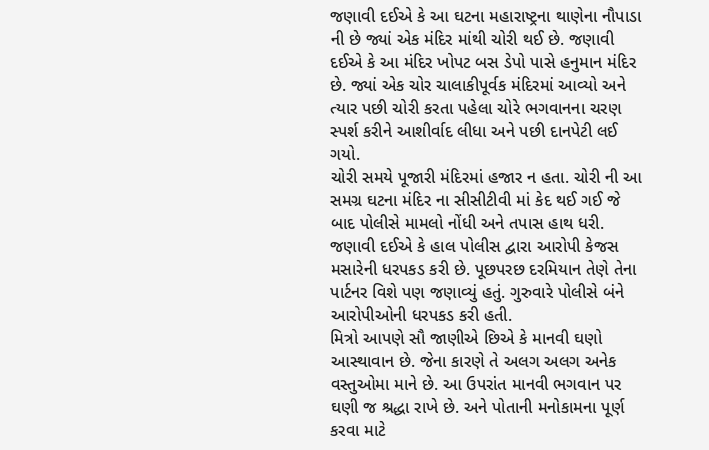જણાવી દઈએ કે આ ઘટના મહારાષ્ટ્રના થાણેના નૌપાડા ની છે જ્યાં એક મંદિર માંથી ચોરી થઈ છે. જણાવી દઈએ કે આ મંદિર ખોપટ બસ ડેપો પાસે હનુમાન મંદિર છે. જ્યાં એક ચોર ચાલાકીપૂર્વક મંદિરમાં આવ્યો અને ત્યાર પછી ચોરી કરતા પહેલા ચોરે ભગવાનના ચરણ સ્પર્શ કરીને આશીર્વાદ લીધા અને પછી દાનપેટી લઈ ગયો.
ચોરી સમયે પૂજારી મંદિરમાં હજાર ન હતા. ચોરી ની આ સમગ્ર ઘટના મંદિર ના સીસીટીવી માં કેદ થઈ ગઈ જે બાદ પોલીસે મામલો નોંધી અને તપાસ હાથ ધરી. જણાવી દઈએ કે હાલ પોલીસ દ્વારા આરોપી કેજસ મસારેની ધરપકડ કરી છે. પૂછપરછ દરમિયાન તેણે તેના પાર્ટનર વિશે પણ જણાવ્યું હતું. ગુરુવારે પોલીસે બંને આરોપીઓની ધરપકડ કરી હતી.
મિત્રો આપણે સૌ જાણીએ છિએ કે માનવી ઘણો આસ્થાવાન છે. જેના કારણે તે અલગ અલગ અનેક વસ્તુઓમા માને છે. આ ઉપરાંત માનવી ભગવાન પર ઘણી જ શ્રદ્ધા રાખે છે. અને પોતાની મનોકામના પૂર્ણ કરવા માટે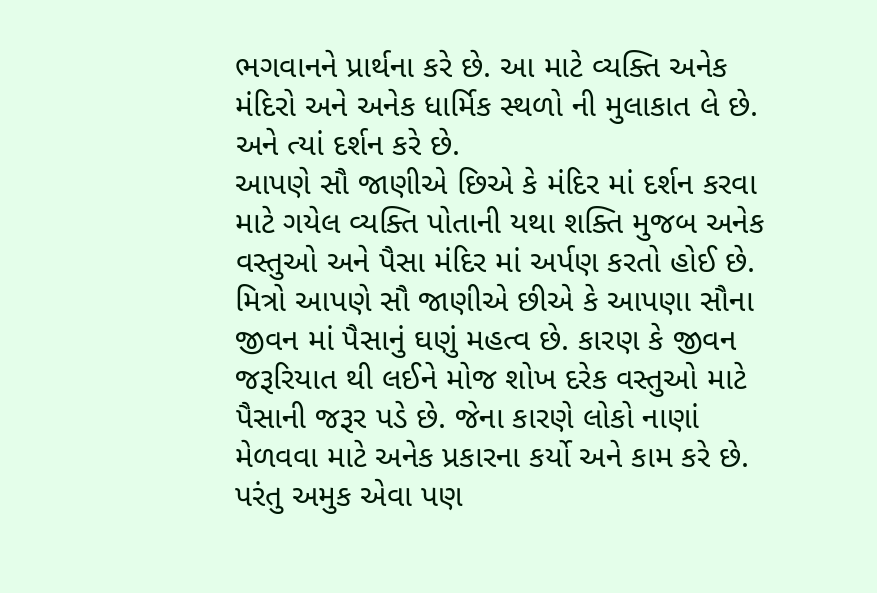ભગવાનને પ્રાર્થના કરે છે. આ માટે વ્યક્તિ અનેક મંદિરો અને અનેક ધાર્મિક સ્થળો ની મુલાકાત લે છે. અને ત્યાં દર્શન કરે છે.
આપણે સૌ જાણીએ છિએ કે મંદિર માં દર્શન કરવા માટે ગયેલ વ્યક્તિ પોતાની યથા શક્તિ મુજબ અનેક વસ્તુઓ અને પૈસા મંદિર માં અર્પણ કરતો હોઈ છે. મિત્રો આપણે સૌ જાણીએ છીએ કે આપણા સૌના જીવન માં પૈસાનું ઘણું મહત્વ છે. કારણ કે જીવન જરૂરિયાત થી લઈને મોજ શોખ દરેક વસ્તુઓ માટે પૈસાની જરૂર પડે છે. જેના કારણે લોકો નાણાં મેળવવા માટે અનેક પ્રકારના કર્યો અને કામ કરે છે.
પરંતુ અમુક એવા પણ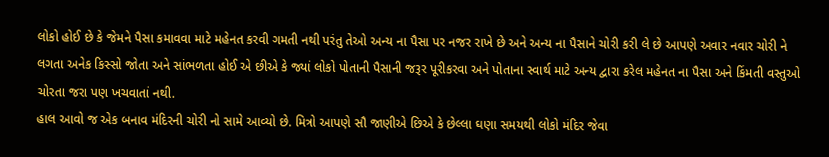લોકો હોઈ છે કે જેમને પૈસા કમાવવા માટે મહેનત કરવી ગમતી નથી પરંતુ તેઓ અન્ય ના પૈસા પર નજર રાખે છે અને અન્ય ના પૈસાને ચોરી કરી લે છે આપણે અવાર નવાર ચોરી ને લગતા અનેક કિસ્સો જોતા અને સાંભળતા હોઈ એ છીએ કે જ્યાં લોકો પોતાની પૈસાની જરૂર પૂરીકરવા અને પોતાના સ્વાર્થ માટે અન્ય દ્વારા કરેલ મહેનત ના પૈસા અને કિંમતી વસ્તુઓ ચોરતા જરા પણ ખચવાતાં નથી.
હાલ આવો જ એક બનાવ મંદિરની ચોરી નો સામે આવ્યો છે. મિત્રો આપણે સૌ જાણીએ છિએ કે છેલ્લા ઘણા સમયથી લોકો મંદિર જેવા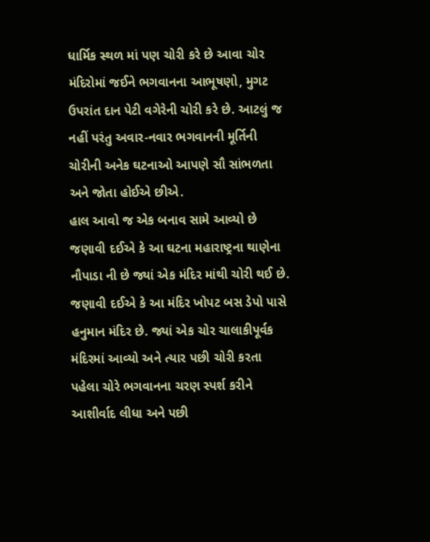ધાર્મિક સ્થળ માં પણ ચોરી કરે છે આવા ચોર મંદિરોમાં જઈને ભગવાનના આભૂષણો, મુગટ ઉપરાંત દાન પેટી વગેરેની ચોરી કરે છે. આટલું જ નહીં પરંતુ અવાર-નવાર ભગવાનની મૂર્તિની ચોરીની અનેક ઘટનાઓ આપણે સૌ સાંભળતા અને જોતા હોઈએ છીએ.
હાલ આવો જ એક બનાવ સામે આવ્યો છે જણાવી દઈએ કે આ ઘટના મહારાષ્ટ્રના થાણેના નૌપાડા ની છે જ્યાં એક મંદિર માંથી ચોરી થઈ છે. જણાવી દઈએ કે આ મંદિર ખોપટ બસ ડેપો પાસે હનુમાન મંદિર છે. જ્યાં એક ચોર ચાલાકીપૂર્વક મંદિરમાં આવ્યો અને ત્યાર પછી ચોરી કરતા પહેલા ચોરે ભગવાનના ચરણ સ્પર્શ કરીને આશીર્વાદ લીધા અને પછી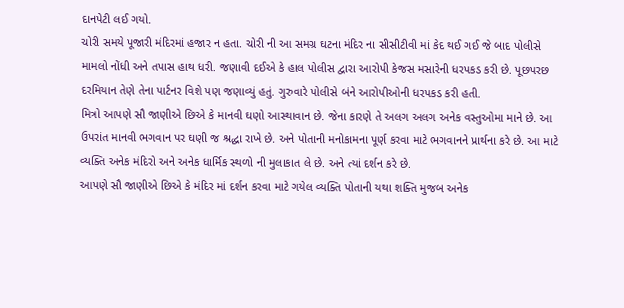દાનપેટી લઈ ગયો.
ચોરી સમયે પૂજારી મંદિરમાં હજાર ન હતા. ચોરી ની આ સમગ્ર ઘટના મંદિર ના સીસીટીવી માં કેદ થઈ ગઈ જે બાદ પોલીસે મામલો નોંધી અને તપાસ હાથ ધરી. જણાવી દઈએ કે હાલ પોલીસ દ્વારા આરોપી કેજસ મસારેની ધરપકડ કરી છે. પૂછપરછ દરમિયાન તેણે તેના પાર્ટનર વિશે પણ જણાવ્યું હતું. ગુરુવારે પોલીસે બંને આરોપીઓની ધરપકડ કરી હતી.
મિત્રો આપણે સૌ જાણીએ છિએ કે માનવી ઘણો આસ્થાવાન છે. જેના કારણે તે અલગ અલગ અનેક વસ્તુઓમા માને છે. આ ઉપરાંત માનવી ભગવાન પર ઘણી જ શ્રદ્ધા રાખે છે. અને પોતાની મનોકામના પૂર્ણ કરવા માટે ભગવાનને પ્રાર્થના કરે છે. આ માટે વ્યક્તિ અનેક મંદિરો અને અનેક ધાર્મિક સ્થળો ની મુલાકાત લે છે. અને ત્યાં દર્શન કરે છે.
આપણે સૌ જાણીએ છિએ કે મંદિર માં દર્શન કરવા માટે ગયેલ વ્યક્તિ પોતાની યથા શક્તિ મુજબ અનેક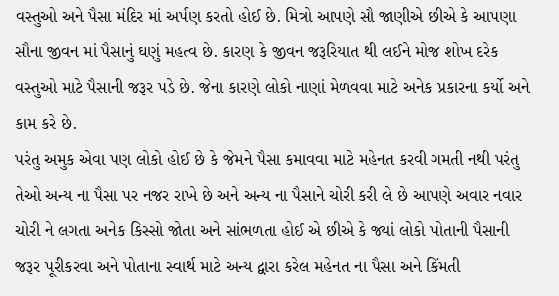વસ્તુઓ અને પૈસા મંદિર માં અર્પણ કરતો હોઈ છે. મિત્રો આપણે સૌ જાણીએ છીએ કે આપણા સૌના જીવન માં પૈસાનું ઘણું મહત્વ છે. કારણ કે જીવન જરૂરિયાત થી લઈને મોજ શોખ દરેક વસ્તુઓ માટે પૈસાની જરૂર પડે છે. જેના કારણે લોકો નાણાં મેળવવા માટે અનેક પ્રકારના કર્યો અને કામ કરે છે.
પરંતુ અમુક એવા પણ લોકો હોઈ છે કે જેમને પૈસા કમાવવા માટે મહેનત કરવી ગમતી નથી પરંતુ તેઓ અન્ય ના પૈસા પર નજર રાખે છે અને અન્ય ના પૈસાને ચોરી કરી લે છે આપણે અવાર નવાર ચોરી ને લગતા અનેક કિસ્સો જોતા અને સાંભળતા હોઈ એ છીએ કે જ્યાં લોકો પોતાની પૈસાની જરૂર પૂરીકરવા અને પોતાના સ્વાર્થ માટે અન્ય દ્વારા કરેલ મહેનત ના પૈસા અને કિંમતી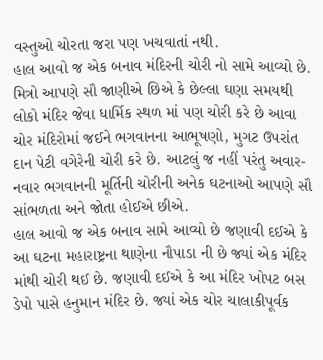વસ્તુઓ ચોરતા જરા પણ ખચવાતાં નથી.
હાલ આવો જ એક બનાવ મંદિરની ચોરી નો સામે આવ્યો છે. મિત્રો આપણે સૌ જાણીએ છિએ કે છેલ્લા ઘણા સમયથી લોકો મંદિર જેવા ધાર્મિક સ્થળ માં પણ ચોરી કરે છે આવા ચોર મંદિરોમાં જઈને ભગવાનના આભૂષણો, મુગટ ઉપરાંત દાન પેટી વગેરેની ચોરી કરે છે. આટલું જ નહીં પરંતુ અવાર-નવાર ભગવાનની મૂર્તિની ચોરીની અનેક ઘટનાઓ આપણે સૌ સાંભળતા અને જોતા હોઈએ છીએ.
હાલ આવો જ એક બનાવ સામે આવ્યો છે જણાવી દઈએ કે આ ઘટના મહારાષ્ટ્રના થાણેના નૌપાડા ની છે જ્યાં એક મંદિર માંથી ચોરી થઈ છે. જણાવી દઈએ કે આ મંદિર ખોપટ બસ ડેપો પાસે હનુમાન મંદિર છે. જ્યાં એક ચોર ચાલાકીપૂર્વક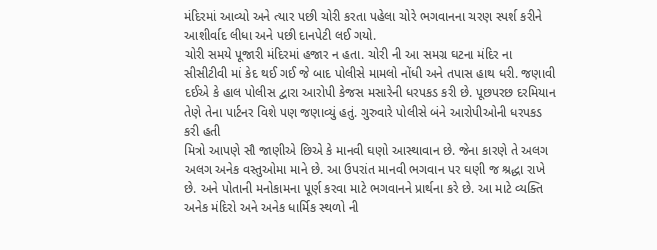મંદિરમાં આવ્યો અને ત્યાર પછી ચોરી કરતા પહેલા ચોરે ભગવાનના ચરણ સ્પર્શ કરીને આશીર્વાદ લીધા અને પછી દાનપેટી લઈ ગયો.
ચોરી સમયે પૂજારી મંદિરમાં હજાર ન હતા. ચોરી ની આ સમગ્ર ઘટના મંદિર ના સીસીટીવી માં કેદ થઈ ગઈ જે બાદ પોલીસે મામલો નોંધી અને તપાસ હાથ ધરી. જણાવી દઈએ કે હાલ પોલીસ દ્વારા આરોપી કેજસ મસારેની ધરપકડ કરી છે. પૂછપરછ દરમિયાન તેણે તેના પાર્ટનર વિશે પણ જણાવ્યું હતું. ગુરુવારે પોલીસે બંને આરોપીઓની ધરપકડ કરી હતી
મિત્રો આપણે સૌ જાણીએ છિએ કે માનવી ઘણો આસ્થાવાન છે. જેના કારણે તે અલગ અલગ અનેક વસ્તુઓમા માને છે. આ ઉપરાંત માનવી ભગવાન પર ઘણી જ શ્રદ્ધા રાખે છે. અને પોતાની મનોકામના પૂર્ણ કરવા માટે ભગવાનને પ્રાર્થના કરે છે. આ માટે વ્યક્તિ અનેક મંદિરો અને અનેક ધાર્મિક સ્થળો ની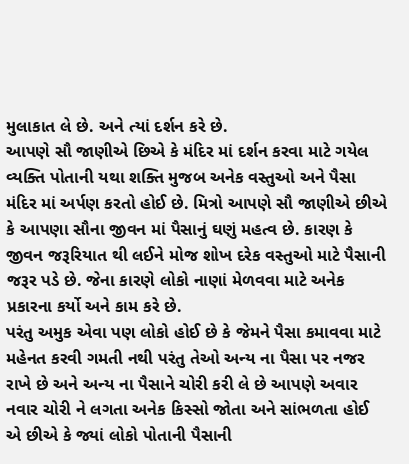મુલાકાત લે છે. અને ત્યાં દર્શન કરે છે.
આપણે સૌ જાણીએ છિએ કે મંદિર માં દર્શન કરવા માટે ગયેલ વ્યક્તિ પોતાની યથા શક્તિ મુજબ અનેક વસ્તુઓ અને પૈસા મંદિર માં અર્પણ કરતો હોઈ છે. મિત્રો આપણે સૌ જાણીએ છીએ કે આપણા સૌના જીવન માં પૈસાનું ઘણું મહત્વ છે. કારણ કે જીવન જરૂરિયાત થી લઈને મોજ શોખ દરેક વસ્તુઓ માટે પૈસાની જરૂર પડે છે. જેના કારણે લોકો નાણાં મેળવવા માટે અનેક પ્રકારના કર્યો અને કામ કરે છે.
પરંતુ અમુક એવા પણ લોકો હોઈ છે કે જેમને પૈસા કમાવવા માટે મહેનત કરવી ગમતી નથી પરંતુ તેઓ અન્ય ના પૈસા પર નજર રાખે છે અને અન્ય ના પૈસાને ચોરી કરી લે છે આપણે અવાર નવાર ચોરી ને લગતા અનેક કિસ્સો જોતા અને સાંભળતા હોઈ એ છીએ કે જ્યાં લોકો પોતાની પૈસાની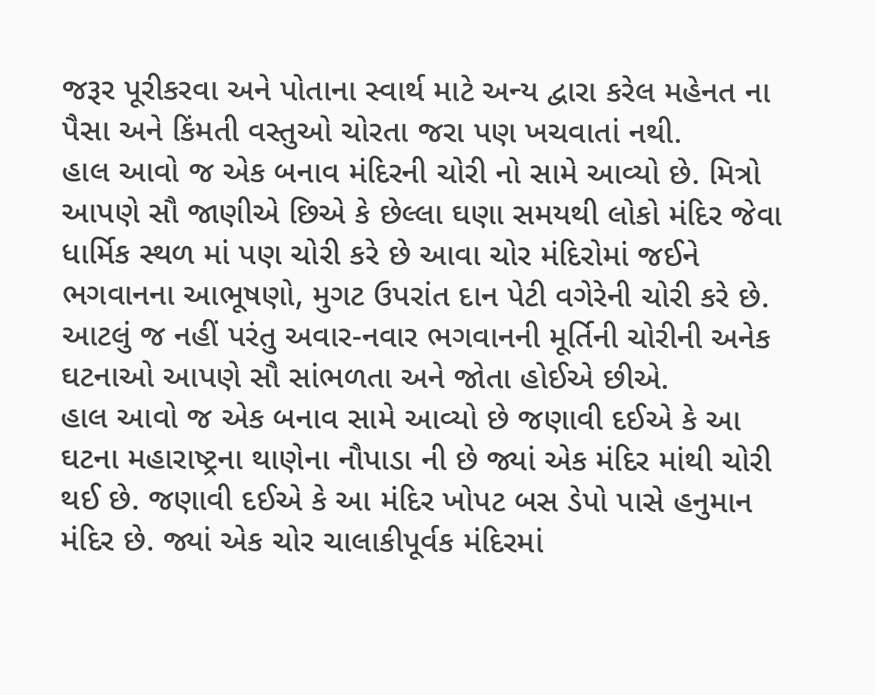જરૂર પૂરીકરવા અને પોતાના સ્વાર્થ માટે અન્ય દ્વારા કરેલ મહેનત ના પૈસા અને કિંમતી વસ્તુઓ ચોરતા જરા પણ ખચવાતાં નથી.
હાલ આવો જ એક બનાવ મંદિરની ચોરી નો સામે આવ્યો છે. મિત્રો આપણે સૌ જાણીએ છિએ કે છેલ્લા ઘણા સમયથી લોકો મંદિર જેવા ધાર્મિક સ્થળ માં પણ ચોરી કરે છે આવા ચોર મંદિરોમાં જઈને ભગવાનના આભૂષણો, મુગટ ઉપરાંત દાન પેટી વગેરેની ચોરી કરે છે. આટલું જ નહીં પરંતુ અવાર-નવાર ભગવાનની મૂર્તિની ચોરીની અનેક ઘટનાઓ આપણે સૌ સાંભળતા અને જોતા હોઈએ છીએ.
હાલ આવો જ એક બનાવ સામે આવ્યો છે જણાવી દઈએ કે આ ઘટના મહારાષ્ટ્રના થાણેના નૌપાડા ની છે જ્યાં એક મંદિર માંથી ચોરી થઈ છે. જણાવી દઈએ કે આ મંદિર ખોપટ બસ ડેપો પાસે હનુમાન મંદિર છે. જ્યાં એક ચોર ચાલાકીપૂર્વક મંદિરમાં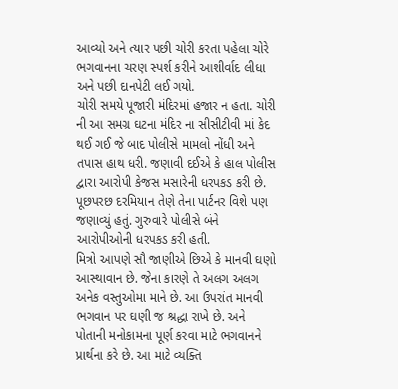આવ્યો અને ત્યાર પછી ચોરી કરતા પહેલા ચોરે ભગવાનના ચરણ સ્પર્શ કરીને આશીર્વાદ લીધા અને પછી દાનપેટી લઈ ગયો.
ચોરી સમયે પૂજારી મંદિરમાં હજાર ન હતા. ચોરી ની આ સમગ્ર ઘટના મંદિર ના સીસીટીવી માં કેદ થઈ ગઈ જે બાદ પોલીસે મામલો નોંધી અને તપાસ હાથ ધરી. જણાવી દઈએ કે હાલ પોલીસ દ્વારા આરોપી કેજસ મસારેની ધરપકડ કરી છે. પૂછપરછ દરમિયાન તેણે તેના પાર્ટનર વિશે પણ જણાવ્યું હતું. ગુરુવારે પોલીસે બંને આરોપીઓની ધરપકડ કરી હતી.
મિત્રો આપણે સૌ જાણીએ છિએ કે માનવી ઘણો આસ્થાવાન છે. જેના કારણે તે અલગ અલગ અનેક વસ્તુઓમા માને છે. આ ઉપરાંત માનવી ભગવાન પર ઘણી જ શ્રદ્ધા રાખે છે. અને પોતાની મનોકામના પૂર્ણ કરવા માટે ભગવાનને પ્રાર્થના કરે છે. આ માટે વ્યક્તિ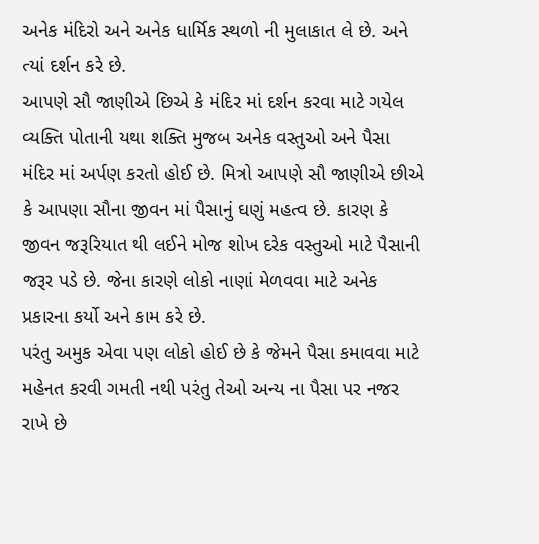અનેક મંદિરો અને અનેક ધાર્મિક સ્થળો ની મુલાકાત લે છે. અને ત્યાં દર્શન કરે છે.
આપણે સૌ જાણીએ છિએ કે મંદિર માં દર્શન કરવા માટે ગયેલ વ્યક્તિ પોતાની યથા શક્તિ મુજબ અનેક વસ્તુઓ અને પૈસા મંદિર માં અર્પણ કરતો હોઈ છે. મિત્રો આપણે સૌ જાણીએ છીએ કે આપણા સૌના જીવન માં પૈસાનું ઘણું મહત્વ છે. કારણ કે જીવન જરૂરિયાત થી લઈને મોજ શોખ દરેક વસ્તુઓ માટે પૈસાની જરૂર પડે છે. જેના કારણે લોકો નાણાં મેળવવા માટે અનેક પ્રકારના કર્યો અને કામ કરે છે.
પરંતુ અમુક એવા પણ લોકો હોઈ છે કે જેમને પૈસા કમાવવા માટે મહેનત કરવી ગમતી નથી પરંતુ તેઓ અન્ય ના પૈસા પર નજર રાખે છે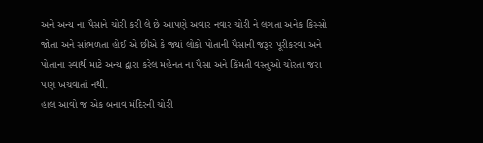અને અન્ય ના પૈસાને ચોરી કરી લે છે આપણે અવાર નવાર ચોરી ને લગતા અનેક કિસ્સો જોતા અને સાંભળતા હોઈ એ છીએ કે જ્યાં લોકો પોતાની પૈસાની જરૂર પૂરીકરવા અને પોતાના સ્વાર્થ માટે અન્ય દ્વારા કરેલ મહેનત ના પૈસા અને કિંમતી વસ્તુઓ ચોરતા જરા પણ ખચવાતાં નથી.
હાલ આવો જ એક બનાવ મંદિરની ચોરી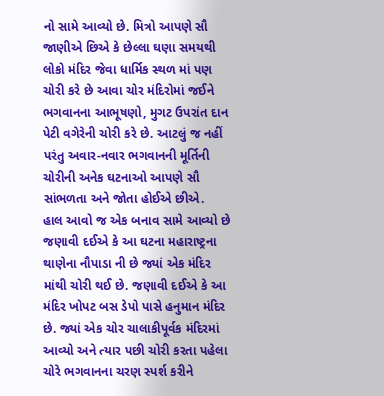નો સામે આવ્યો છે. મિત્રો આપણે સૌ જાણીએ છિએ કે છેલ્લા ઘણા સમયથી લોકો મંદિર જેવા ધાર્મિક સ્થળ માં પણ ચોરી કરે છે આવા ચોર મંદિરોમાં જઈને ભગવાનના આભૂષણો, મુગટ ઉપરાંત દાન પેટી વગેરેની ચોરી કરે છે. આટલું જ નહીં પરંતુ અવાર-નવાર ભગવાનની મૂર્તિની ચોરીની અનેક ઘટનાઓ આપણે સૌ સાંભળતા અને જોતા હોઈએ છીએ.
હાલ આવો જ એક બનાવ સામે આવ્યો છે જણાવી દઈએ કે આ ઘટના મહારાષ્ટ્રના થાણેના નૌપાડા ની છે જ્યાં એક મંદિર માંથી ચોરી થઈ છે. જણાવી દઈએ કે આ મંદિર ખોપટ બસ ડેપો પાસે હનુમાન મંદિર છે. જ્યાં એક ચોર ચાલાકીપૂર્વક મંદિરમાં આવ્યો અને ત્યાર પછી ચોરી કરતા પહેલા ચોરે ભગવાનના ચરણ સ્પર્શ કરીને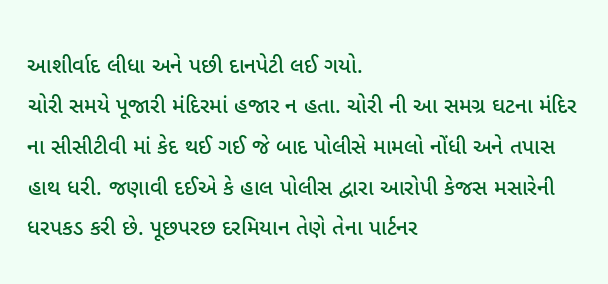આશીર્વાદ લીધા અને પછી દાનપેટી લઈ ગયો.
ચોરી સમયે પૂજારી મંદિરમાં હજાર ન હતા. ચોરી ની આ સમગ્ર ઘટના મંદિર ના સીસીટીવી માં કેદ થઈ ગઈ જે બાદ પોલીસે મામલો નોંધી અને તપાસ હાથ ધરી. જણાવી દઈએ કે હાલ પોલીસ દ્વારા આરોપી કેજસ મસારેની ધરપકડ કરી છે. પૂછપરછ દરમિયાન તેણે તેના પાર્ટનર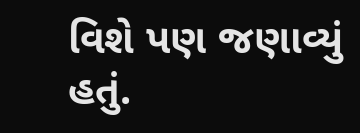વિશે પણ જણાવ્યું હતું.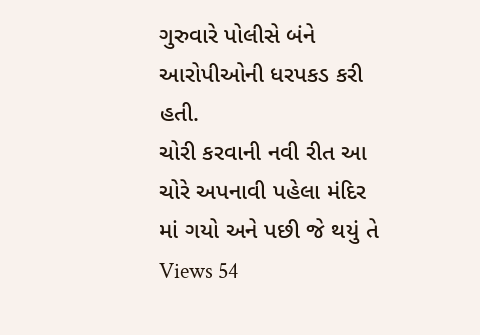ગુરુવારે પોલીસે બંને આરોપીઓની ધરપકડ કરી હતી.
ચોરી કરવાની નવી રીત આ ચોરે અપનાવી પહેલા મંદિર માં ગયો અને પછી જે થયું તે
Views 54